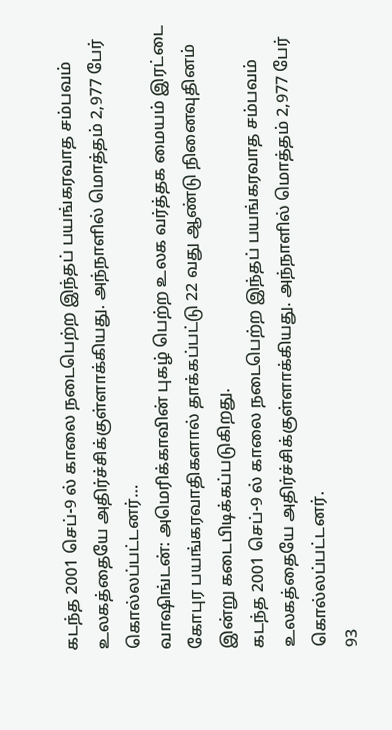கடந்த 2001 செப்-9 ல் காலை நடைபெற்ற இந்தப் பயங்கரவாத சம்பவம் உலகத்தையே அதிர்ச்சிக்குள்ளாக்கியது. அந்நாளில் மொத்தம் 2,977 பேர் கொல்லப்பட்டனர்…
வாஷிங்டன்: அமெரிக்காவின் புகழ் பெற்ற உலக வர்த்தக மையம் இரட்டை கோபுர பயங்கரவாதிகளால் தாக்கப்பட்டு 22 வது ஆண்டு நினைவுதினம் இன்று கடைபிடிக்கப்படுகிறது.
கடந்த 2001 செப்-9 ல் காலை நடைபெற்ற இந்தப் பயங்கரவாத சம்பவம் உலகத்தையே அதிர்ச்சிக்குள்ளாக்கியது. அந்நாளில் மொத்தம் 2,977 பேர் கொல்லப்பட்டனர்.
93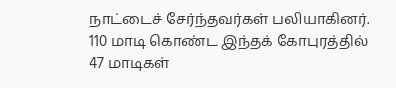நாட்டைச் சேர்ந்தவர்கள் பலியாகினர். 110 மாடி கொண்ட இந்தக் கோபுரத்தில் 47 மாடிகள்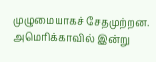முழுமையாகச் சேதமுற்றன. அமெரிக்காவில் இன்று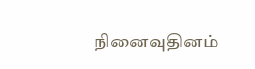நினைவுதினம்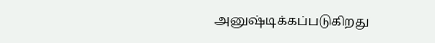அனுஷ்டிக்கப்படுகிறது